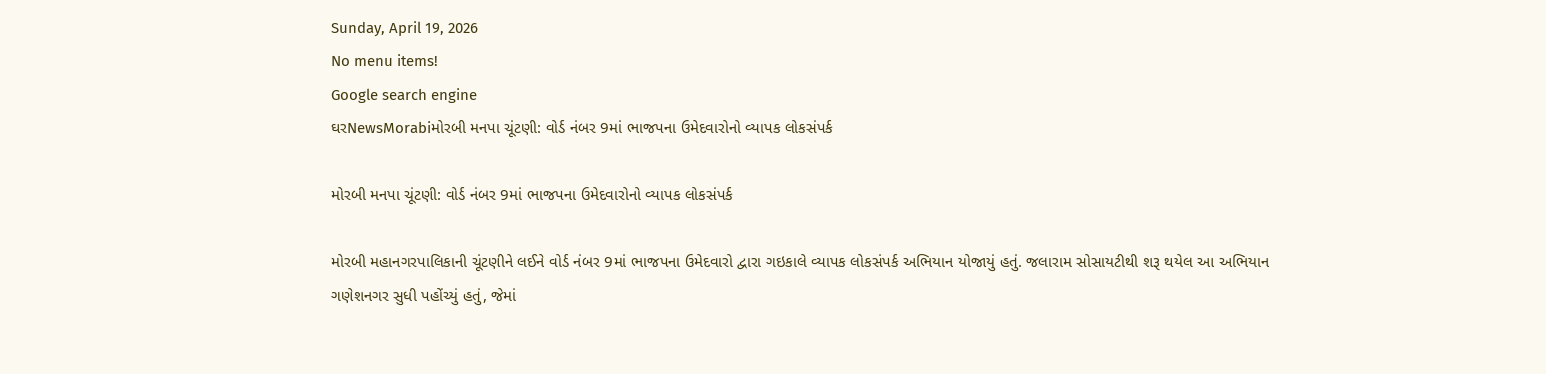Sunday, April 19, 2026
No menu items!
Google search engine
ઘરNewsMorabiમોરબી મનપા ચૂંટણી: વોર્ડ નંબર 9માં ભાજપના ઉમેદવારોનો વ્યાપક લોકસંપર્ક

મોરબી મનપા ચૂંટણી: વોર્ડ નંબર 9માં ભાજપના ઉમેદવારોનો વ્યાપક લોકસંપર્ક

મોરબી મહાનગરપાલિકાની ચૂંટણીને લઈને વોર્ડ નંબર 9માં ભાજપના ઉમેદવારો દ્વારા ગઇકાલે વ્યાપક લોકસંપર્ક અભિયાન યોજાયું હતું. જલારામ સોસાયટીથી શરૂ થયેલ આ અભિયાન ગણેશનગર સુધી પહોંચ્યું હતું, જેમાં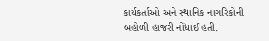કાર્યકર્તાઓ અને સ્થાનિક નાગરિકોની બહોળી હાજરી નોંધાઈ હતી.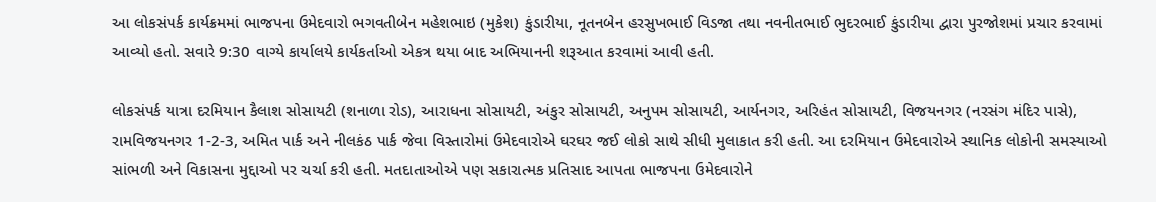આ લોકસંપર્ક કાર્યક્રમમાં ભાજપના ઉમેદવારો ભગવતીબેન મહેશભાઇ (મુકેશ) કુંડારીયા, નૂતનબેન હરસુખભાઈ વિડજા તથા નવનીતભાઈ ભુદરભાઈ કુંડારીયા દ્વારા પુરજોશમાં પ્રચાર કરવામાં આવ્યો હતો. સવારે 9:30 વાગ્યે કાર્યાલયે કાર્યકર્તાઓ એકત્ર થયા બાદ અભિયાનની શરૂઆત કરવામાં આવી હતી.

લોકસંપર્ક યાત્રા દરમિયાન કૈલાશ સોસાયટી (શનાળા રોડ), આરાધના સોસાયટી, અંકુર સોસાયટી, અનુપમ સોસાયટી, આર્યનગર, અરિહંત સોસાયટી, વિજયનગર (નરસંગ મંદિર પાસે), રામવિજયનગર 1-2-3, અમિત પાર્ક અને નીલકંઠ પાર્ક જેવા વિસ્તારોમાં ઉમેદવારોએ ઘરઘર જઈ લોકો સાથે સીધી મુલાકાત કરી હતી. આ દરમિયાન ઉમેદવારોએ સ્થાનિક લોકોની સમસ્યાઓ સાંભળી અને વિકાસના મુદ્દાઓ પર ચર્ચા કરી હતી. મતદાતાઓએ પણ સકારાત્મક પ્રતિસાદ આપતા ભાજપના ઉમેદવારોને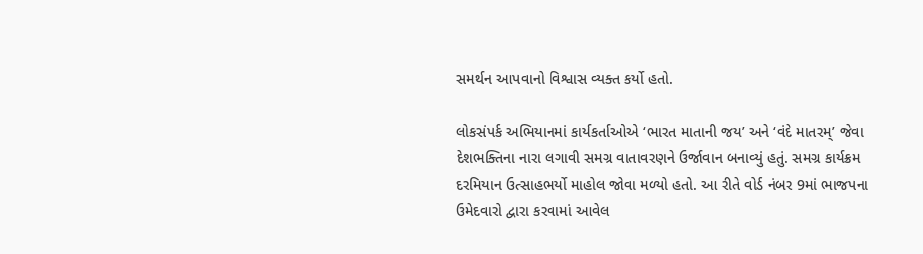સમર્થન આપવાનો વિશ્વાસ વ્યક્ત કર્યો હતો.

લોકસંપર્ક અભિયાનમાં કાર્યકર્તાઓએ ‘ભારત માતાની જય’ અને ‘વંદે માતરમ્’ જેવા દેશભક્તિના નારા લગાવી સમગ્ર વાતાવરણને ઉર્જાવાન બનાવ્યું હતું. સમગ્ર કાર્યક્રમ દરમિયાન ઉત્સાહભર્યો માહોલ જોવા મળ્યો હતો. આ રીતે વોર્ડ નંબર 9માં ભાજપના ઉમેદવારો દ્વારા કરવામાં આવેલ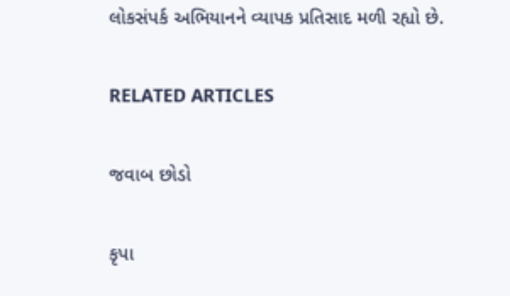લોકસંપર્ક અભિયાનને વ્યાપક પ્રતિસાદ મળી રહ્યો છે.

RELATED ARTICLES

જવાબ છોડો

કૃપા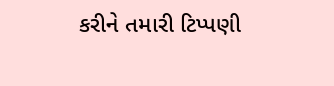કરીને તમારી ટિપ્પણી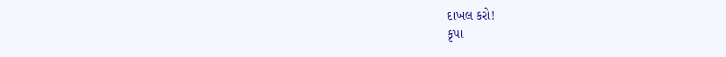દાખલ કરો!
કૃપા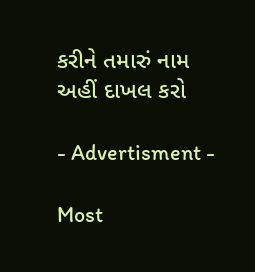કરીને તમારું નામ અહીં દાખલ કરો

- Advertisment -

Most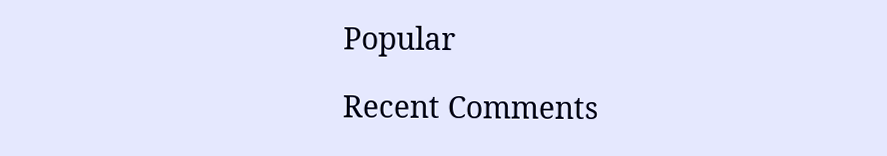Popular

Recent Comments